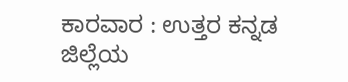ಕಾರವಾರ : ಉತ್ತರ ಕನ್ನಡ ಜಿಲ್ಲೆಯ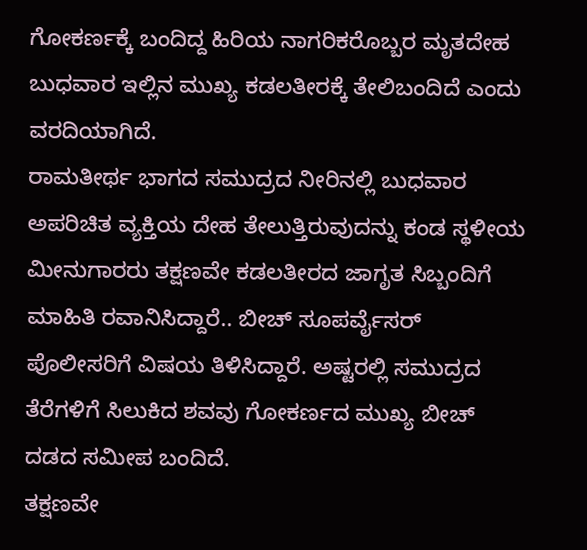ಗೋಕರ್ಣಕ್ಕೆ ಬಂದಿದ್ದ ಹಿರಿಯ ನಾಗರಿಕರೊಬ್ಬರ ಮೃತದೇಹ ಬುಧವಾರ ಇಲ್ಲಿನ ಮುಖ್ಯ ಕಡಲತೀರಕ್ಕೆ ತೇಲಿಬಂದಿದೆ ಎಂದು ವರದಿಯಾಗಿದೆ.
ರಾಮತೀರ್ಥ ಭಾಗದ ಸಮುದ್ರದ ನೀರಿನಲ್ಲಿ ಬುಧವಾರ ಅಪರಿಚಿತ ವ್ಯಕ್ತಿಯ ದೇಹ ತೇಲುತ್ತಿರುವುದನ್ನು ಕಂಡ ಸ್ಥಳೀಯ ಮೀನುಗಾರರು ತಕ್ಷಣವೇ ಕಡಲತೀರದ ಜಾಗೃತ ಸಿಬ್ಬಂದಿಗೆ ಮಾಹಿತಿ ರವಾನಿಸಿದ್ದಾರೆ.. ಬೀಚ್ ಸೂಪರ್ವೈಸರ್ ಪೊಲೀಸರಿಗೆ ವಿಷಯ ತಿಳಿಸಿದ್ದಾರೆ. ಅಷ್ಟರಲ್ಲಿ ಸಮುದ್ರದ ತೆರೆಗಳಿಗೆ ಸಿಲುಕಿದ ಶವವು ಗೋಕರ್ಣದ ಮುಖ್ಯ ಬೀಚ್ ದಡದ ಸಮೀಪ ಬಂದಿದೆ.
ತಕ್ಷಣವೇ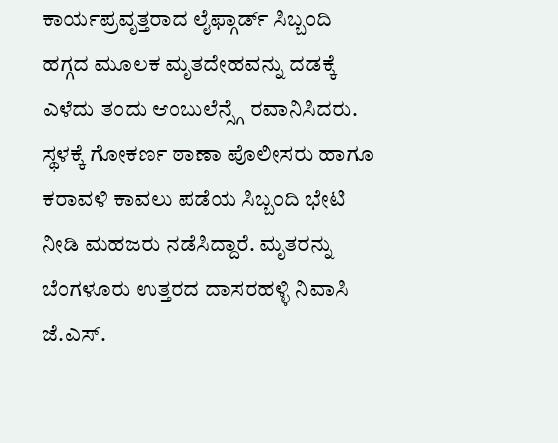ಕಾರ್ಯಪ್ರವೃತ್ತರಾದ ಲೈಫ್ಗಾರ್ಡ್ ಸಿಬ್ಬಂದಿ ಹಗ್ಗದ ಮೂಲಕ ಮೃತದೇಹವನ್ನು ದಡಕ್ಕೆ ಎಳೆದು ತಂದು ಆಂಬುಲೆನ್ಸ್ಗೆ ರವಾನಿಸಿದರು. ಸ್ಥಳಕ್ಕೆ ಗೋಕರ್ಣ ಠಾಣಾ ಪೊಲೀಸರು ಹಾಗೂ ಕರಾವಳಿ ಕಾವಲು ಪಡೆಯ ಸಿಬ್ಬಂದಿ ಭೇಟಿ ನೀಡಿ ಮಹಜರು ನಡೆಸಿದ್ದಾರೆ. ಮೃತರನ್ನು ಬೆಂಗಳೂರು ಉತ್ತರದ ದಾಸರಹಳ್ಳಿ ನಿವಾಸಿ ಜೆ.ಎಸ್.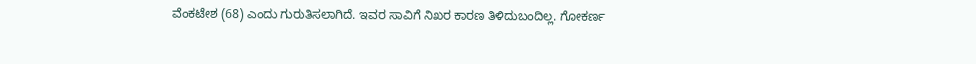ವೆಂಕಟೇಶ (68) ಎಂದು ಗುರುತಿಸಲಾಗಿದೆ. ಇವರ ಸಾವಿಗೆ ನಿಖರ ಕಾರಣ ತಿಳಿದುಬಂದಿಲ್ಲ. ಗೋಕರ್ಣ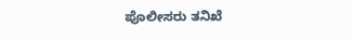ಪೊಲೀಸರು ತನಿಖೆ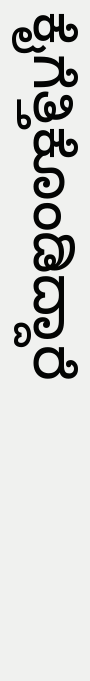ಕೈಗೆತ್ತಿಕೊಂಡಿದ್ದಾರೆ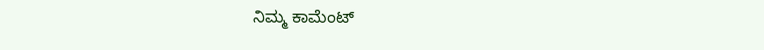ನಿಮ್ಮ ಕಾಮೆಂಟ್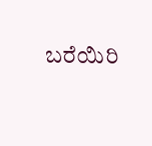ಬರೆಯಿರಿ